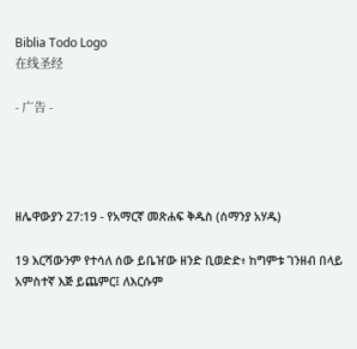Biblia Todo Logo
在线圣经

- 广告 -




ዘሌዋውያን 27:19 - የአማርኛ መጽሐፍ ቅዱስ (ሰማንያ አሃዱ)

19 እርሻውንም የተሳለ ሰው ይቤዠው ዘንድ ቢወድድ፥ ከግምቱ ገንዘብ በላይ አምስተኛ እጅ ይጨምር፤ ለእርሱም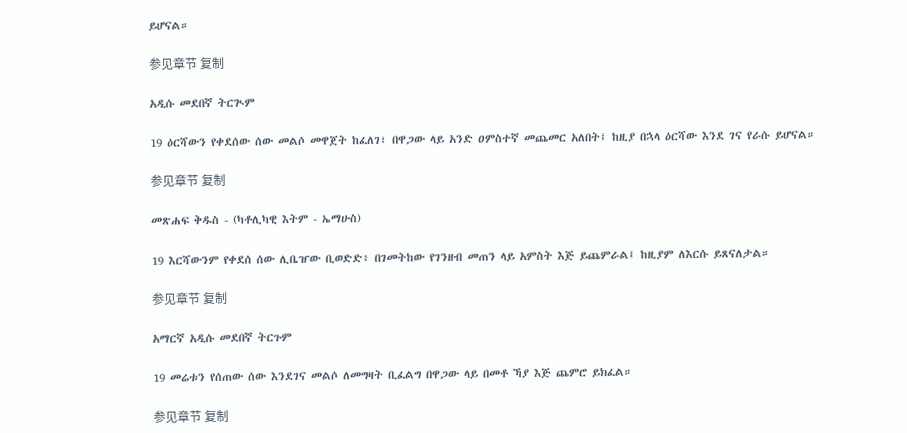ይሆናል።

参见章节 复制

አዲሱ መደበኛ ትርጒም

19 ዕርሻውን የቀደሰው ሰው መልሶ መዋጀት ከፈለገ፣ በዋጋው ላይ አንድ ዐምስተኛ መጨመር አለበት፤ ከዚያ በኋላ ዕርሻው እንደ ገና የራሱ ይሆናል።

参见章节 复制

መጽሐፍ ቅዱስ - (ካቶሊካዊ እትም - ኤማሁስ)

19 እርሻውንም የቀደሰ ሰው ሊቤዠው ቢወድድ፥ በገመትከው የገንዘብ መጠን ላይ አምስት እጅ ይጨምራል፤ ከዚያም ለእርሱ ይጸናለታል።

参见章节 复制

አማርኛ አዲሱ መደበኛ ትርጉም

19 መሬቱን የሰጠው ሰው እንደገና መልሶ ለመግዛት ቢፈልግ በዋጋው ላይ በመቶ ኻያ እጅ ጨምሮ ይክፈል።

参见章节 复制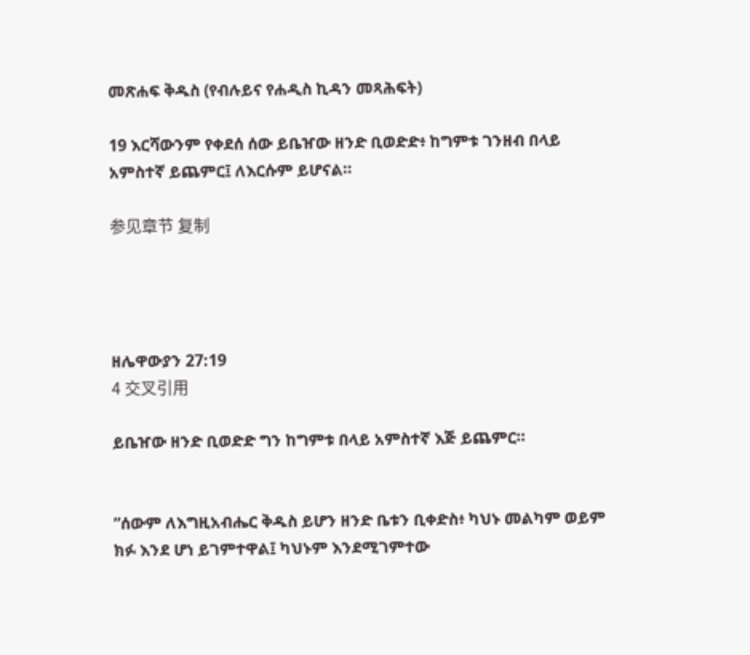መጽሐፍ ቅዱስ (የብሉይና የሐዲስ ኪዳን መጻሕፍት)

19 እርሻውንም የቀደሰ ሰው ይቤዠው ዘንድ ቢወድድ፥ ከግምቱ ገንዘብ በላይ አምስተኛ ይጨምር፤ ለእርሱም ይሆናል።

参见章节 复制




ዘሌዋውያን 27:19
4 交叉引用

ይቤዠው ዘንድ ቢወድድ ግን ከግምቱ በላይ አምስተኛ እጅ ይጨምር።


“ሰውም ለእግዚአብሔር ቅዱስ ይሆን ዘንድ ቤቱን ቢቀድስ፥ ካህኑ መልካም ወይም ክፉ እንደ ሆነ ይገምተዋል፤ ካህኑም እንደሚገምተው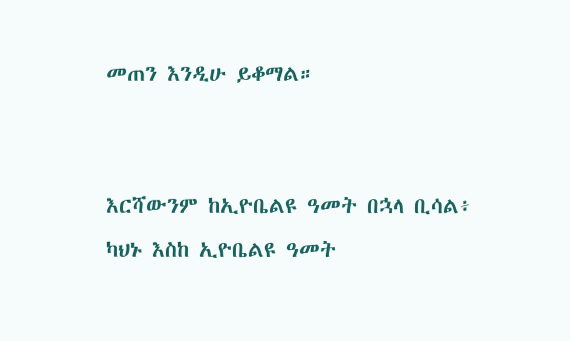መጠን እንዲሁ ይቆማል።


እርሻውንም ከኢዮቤልዩ ዓመት በኋላ ቢሳል፥ ካህኑ እስከ ኢዮቤልዩ ዓመት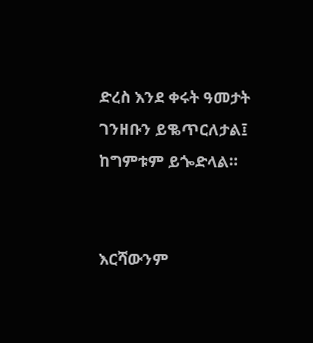ድረስ እንደ ቀሩት ዓመታት ገንዘቡን ይቈጥርለታል፤ ከግምቱም ይጐድላል።


እርሻውንም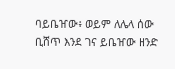ባይቤዠው፥ ወይም ለሌላ ሰው ቢሸጥ እንደ ገና ይቤዠው ዘንድ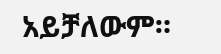አይቻለውም።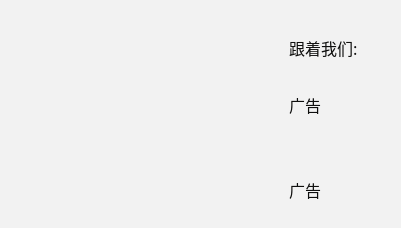跟着我们:

广告


广告